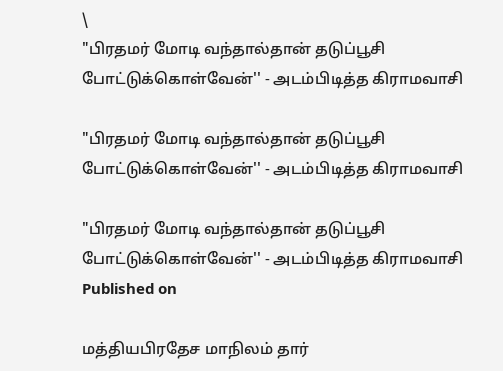\
"பிரதமர் மோடி வந்தால்தான் தடுப்பூசி போட்டுக்கொள்வேன்'' - அடம்பிடித்த கிராமவாசி

"பிரதமர் மோடி வந்தால்தான் தடுப்பூசி போட்டுக்கொள்வேன்'' - அடம்பிடித்த கிராமவாசி

"பிரதமர் மோடி வந்தால்தான் தடுப்பூசி போட்டுக்கொள்வேன்'' - அடம்பிடித்த கிராமவாசி
Published on

மத்தியபிரதேச மாநிலம் தார்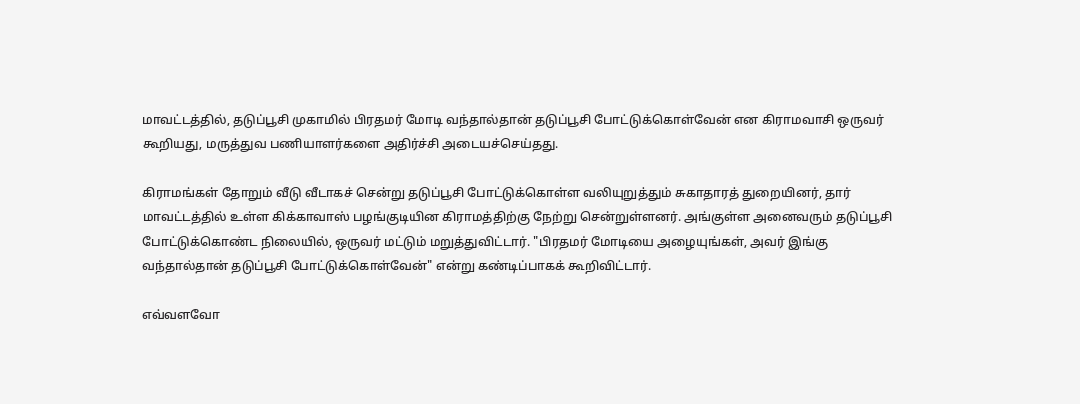மாவட்டத்தில், தடுப்பூசி முகாமில் பிரதமர் மோடி வந்தால்தான் தடுப்பூசி போட்டுக்கொள்வேன் என கிராமவாசி ஒருவர் கூறியது, மருத்துவ பணியாளர்களை அதிர்ச்சி அடையச்செய்தது.

கிராமங்கள் தோறும் வீடு வீடாகச் சென்று தடுப்பூசி போட்டுக்கொள்ள வலியுறுத்தும் சுகாதாரத் துறையினர், தார் மாவட்டத்தில் உள்ள கிக்காவாஸ் பழங்குடியின கிராமத்திற்கு நேற்று சென்றுள்ளனர். அங்குள்ள அனைவரும் தடுப்பூசி போட்டுக்கொண்ட நிலையில், ஒருவர் மட்டும் மறுத்துவிட்டார். "பிரதமர் மோடியை அழையுங்கள், அவர் இங்கு வந்தால்தான் தடுப்பூசி போட்டுக்கொள்வேன்" என்று கண்டிப்பாகக் கூறிவிட்டார்.

எவ்வளவோ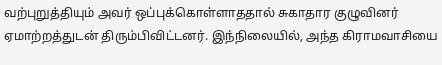வற்புறுத்தியும் அவர் ஒப்புக்கொள்ளாததால் சுகாதார குழுவினர் ஏமாற்றத்துடன் திரும்பிவிட்டனர். இந்நிலையில், அந்த கிராமவாசியை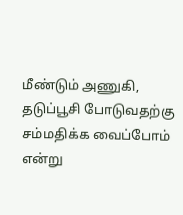மீண்டும் அணுகி, தடுப்பூசி போடுவதற்கு சம்மதிக்க வைப்போம் என்று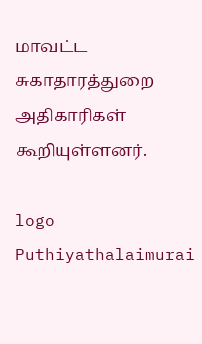மாவட்ட சுகாதாரத்துறை அதிகாரிகள் கூறியுள்ளனர்.

logo
Puthiyathalaimurai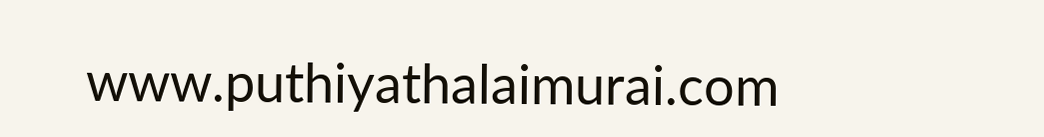www.puthiyathalaimurai.com